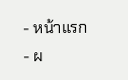- หน้าแรก
- ผ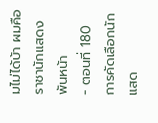มไม่ได้บ้า ผมคือราชานักแสดงพันหน้า
- ตอนที่ 180 การคัดเลือกนักแสด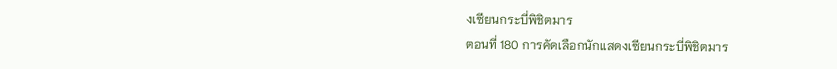งเซียนกระบี่พิชิตมาร
ตอนที่ 180 การคัดเลือกนักแสดงเซียนกระบี่พิชิตมาร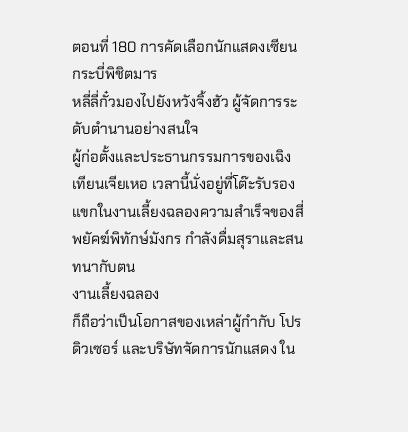ตอนที่ 180 การคัดเลือกนักแสดงเซียนกระบี่พิชิตมาร
หลี่ลี่กั๋วมองไปยังหวังจิ้งฮัว ผู้จัดการระดับตำนานอย่างสนใจ
ผู้ก่อตั้งและประธานกรรมการของเฉิงเทียนเจียเหอ เวลานี้นั่งอยู่ที่โต๊ะรับรองแขกในงานเลี้ยงฉลองความสำเร็จของสี่พยัคฆ์พิทักษ์มังกร กำลังดื่มสุราและสนทนากับตน
งานเลี้ยงฉลอง
ก็ถือว่าเป็นโอกาสของเหล่าผู้กำกับ โปรดิวเซอร์ และบริษัทจัดการนักแสดง ใน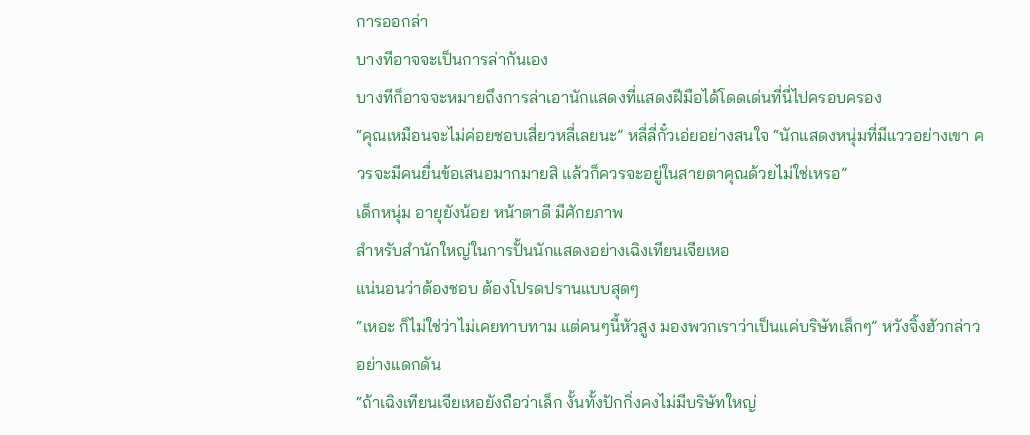การออกล่า
บางทีอาจจะเป็นการล่ากันเอง
บางทีก็อาจจะหมายถึงการล่าเอานักแสดงที่แสดงฝีมือได้โดดเด่นที่นี่ไปครอบครอง
“คุณเหมือนจะไม่ค่อยชอบเสี่ยวหลี่เลยนะ” หลี่ลี่กั๋วเอ่ยอย่างสนใจ “นักแสดงหนุ่มที่มีแววอย่างเขา ควรจะมีคนยื่นข้อเสนอมากมายสิ แล้วก็ควรจะอยู่ในสายตาคุณด้วยไม่ใช่เหรอ”
เด็กหนุ่ม อายุยังน้อย หน้าตาดี มีศักยภาพ
สำหรับสำนักใหญ่ในการปั้นนักแสดงอย่างเฉิงเทียนเจียเหอ
แน่นอนว่าต้องชอบ ต้องโปรดปรานแบบสุดๆ
“เหอะ ก็ไม่ใช่ว่าไม่เคยทาบทาม แต่คนๆนี้หัวสูง มองพวกเราว่าเป็นแค่บริษัทเล็กๆ” หวังจิ้งฮัวกล่าวอย่างแดกดัน
“ถ้าเฉิงเทียนเจียเหอยังถือว่าเล็ก งั้นทั้งปักกิ่งคงไม่มีบริษัทใหญ่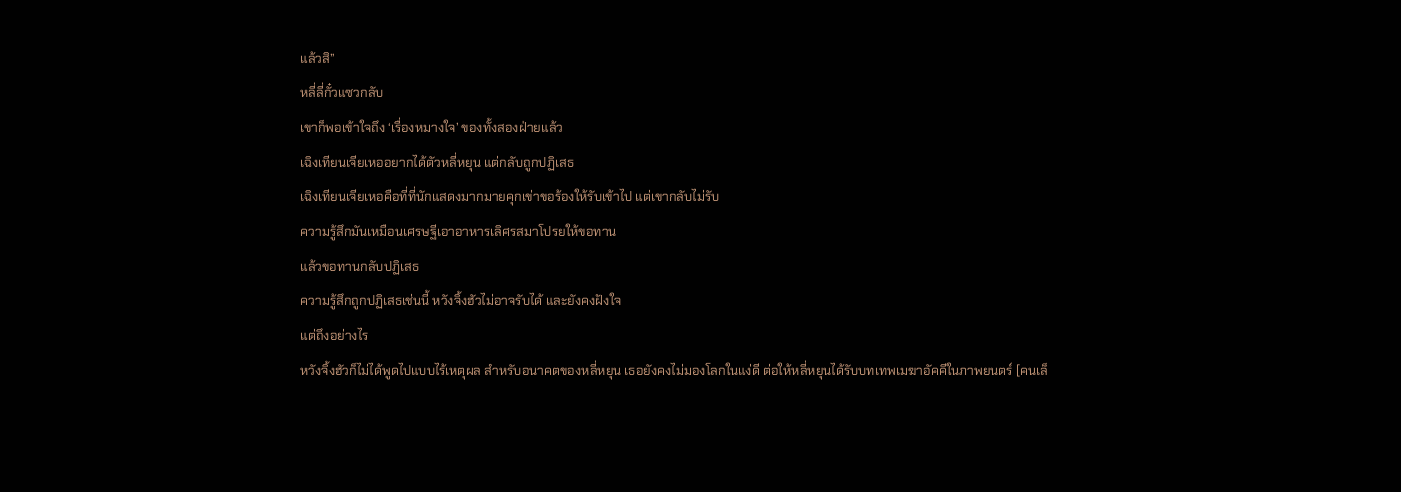แล้วสิ”
หลี่ลี่กั๋วแซวกลับ
เขาก็พอเข้าใจถึง ‘เรื่องหมางใจ’ ของทั้งสองฝ่ายแล้ว
เฉิงเทียนเจียเหออยากได้ตัวหลี่หยุน แต่กลับถูกปฏิเสธ
เฉิงเทียนเจียเหอคือที่ที่นักแสดงมากมายคุกเข่าขอร้องให้รับเข้าไป แต่เขากลับไม่รับ
ความรู้สึกมันเหมือนเศรษฐีเอาอาหารเลิศรสมาโปรยให้ขอทาน
แล้วขอทานกลับปฏิเสธ
ความรู้สึกถูกปฏิเสธเช่นนี้ หวังจิ้งฮัวไม่อาจรับได้ และยังคงฝังใจ
แต่ถึงอย่างไร
หวังจิ้งฮัวก็ไม่ได้พูดไปแบบไร้เหตุผล สำหรับอนาคตของหลี่หยุน เธอยังคงไม่มองโลกในแง่ดี ต่อให้หลี่หยุนได้รับบทเทพเมฆาอัคคีในภาพยนตร์ [คนเล็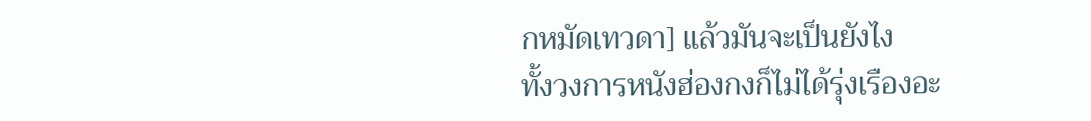กหมัดเทวดา] แล้วมันจะเป็นยังไง
ทั้งวงการหนังฮ่องกงก็ไม่ได้รุ่งเรืองอะ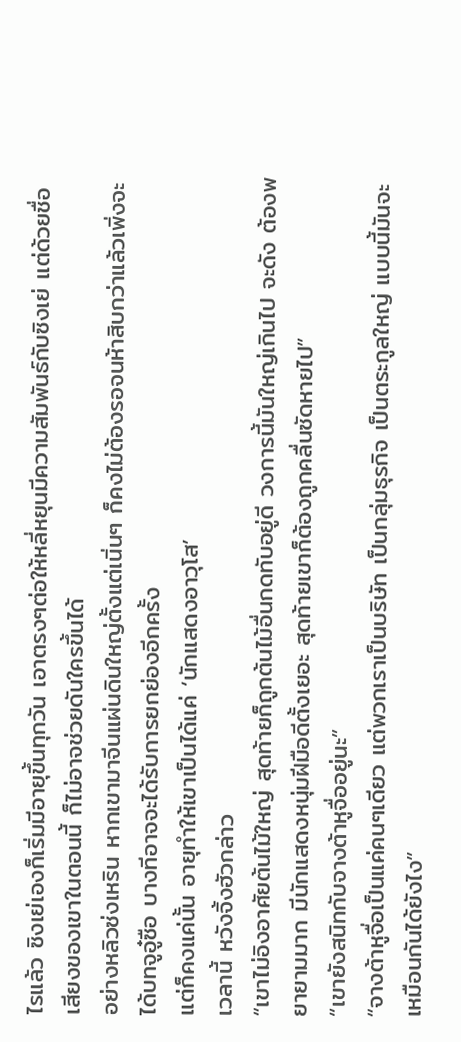ไรแล้ว ซิงเย่เองก็เริ่มมีอายุขึ้นทุกวัน เอาตรงๆต่อให้หลี่หยุนมีความสัมพันธ์กับซิงเย่ แต่ด้วยชื่อเสียงของเขาในตอนนี้ ก็ไม่อาจช่วยดันใครขึ้นได้
อย่างหลิวซ่งเหริน หากเขามาจีนแผ่นดินใหญ่ตั้งแต่เนิ่นๆ ก็คงไม่ต้องรอจนห้าสิบกว่าแล้วเพิ่งจะได้บทจูอู๋ซือ บางทีอาจจะได้รับการยกย่องอีกครั้ง
แต่ก็คงแค่นั้น อายุทำให้เขาเป็นได้แค่ ‘นักแสดงอาวุโส’
เวลานี้ หวังจิ้งฮัวกล่าว
“เขาไม่อิงอาศัยต้นไม้ใหญ่ สุดท้ายก็ถูกต้นไม้อื่นกดทับอยู่ดี วงการนี้มันใหญ่เกินไป จะดัง ต้องพยายามมาก มีนักแสดงหนุ่มฝีมือดีตั้งเยอะ สุดท้ายเขาก็ต้องถูกคลื่นซัดหายไป”
“เขายังสนิทกับจางต้าหูจื่ออยู่นะ”
“จางต้าหูจื่อเป็นแค่คนๆเดียว แต่พวกเราเป็นบริษัท เป็นกลุ่มธุรกิจ เป็นตระกูลใหญ่ แบบนี้มันจะเหมือนกันได้ยังไง”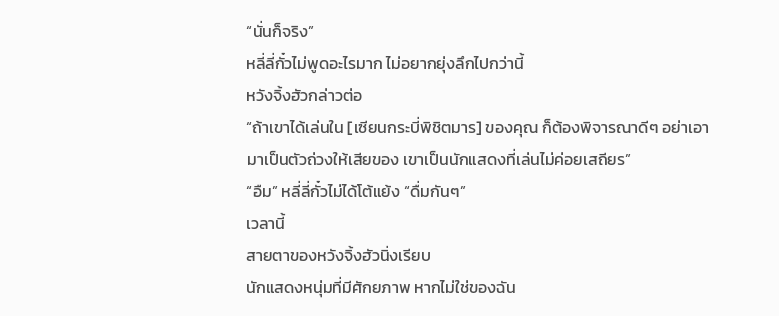“นั่นก็จริง”
หลี่ลี่กั๋วไม่พูดอะไรมาก ไม่อยากยุ่งลึกไปกว่านี้
หวังจิ้งฮัวกล่าวต่อ
“ถ้าเขาได้เล่นใน [เซียนกระบี่พิชิตมาร] ของคุณ ก็ต้องพิจารณาดีๆ อย่าเอามาเป็นตัวถ่วงให้เสียของ เขาเป็นนักแสดงที่เล่นไม่ค่อยเสถียร”
“อืม” หลี่ลี่กั๋วไม่ได้โต้แย้ง “ดื่มกันๆ”
เวลานี้
สายตาของหวังจิ้งฮัวนิ่งเรียบ
นักแสดงหนุ่มที่มีศักยภาพ หากไม่ใช่ของฉัน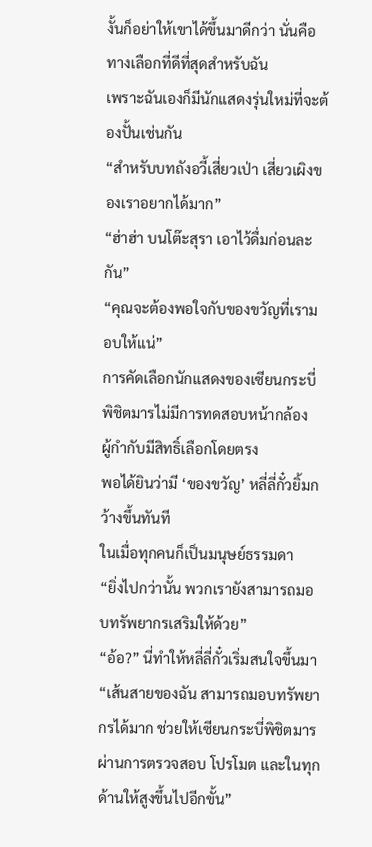งั้นก็อย่าให้เขาได้ขึ้นมาดีกว่า นั่นคือทางเลือกที่ดีที่สุดสำหรับฉัน
เพราะฉันเองก็มีนักแสดงรุ่นใหม่ที่จะต้องปั้นเช่นกัน
“สำหรับบทถังอวี้เสี่ยวเป่า เสี่ยวเผิงของเราอยากได้มาก”
“ฮ่าฮ่า บนโต๊ะสุรา เอาไว้ดื่มก่อนละกัน”
“คุณจะต้องพอใจกับของขวัญที่เรามอบให้แน่”
การคัดเลือกนักแสดงของเซียนกระบี่พิชิตมารไม่มีการทดสอบหน้ากล้อง
ผู้กำกับมีสิทธิ์เลือกโดยตรง
พอได้ยินว่ามี ‘ของขวัญ’ หลี่ลี่กั๋วยิ้มกว้างขึ้นทันที
ในเมื่อทุกคนก็เป็นมนุษย์ธรรมดา
“ยิ่งไปกว่านั้น พวกเรายังสามารถมอบทรัพยากรเสริมให้ด้วย”
“อ้อ?” นี่ทำให้หลี่ลี่กั๋วเริ่มสนใจขึ้นมา
“เส้นสายของฉัน สามารถมอบทรัพยากรได้มาก ช่วยให้เซียนกระบี่พิชิตมารผ่านการตรวจสอบ โปรโมต และในทุกด้านให้สูงขึ้นไปอีกขั้น”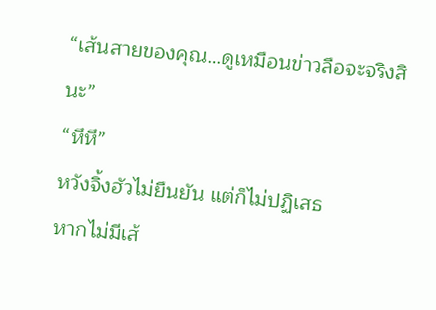“เส้นสายของคุณ…ดูเหมือนข่าวลือจะจริงสินะ”
“หึหึ”
หวังจิ้งฮัวไม่ยืนยัน แต่ก็ไม่ปฏิเสธ
หากไม่มีเส้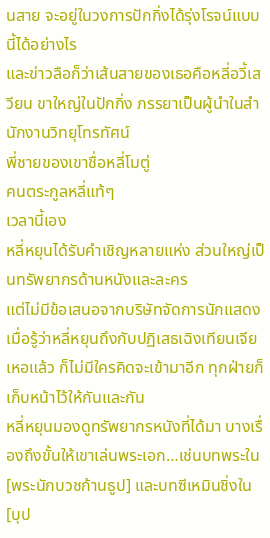นสาย จะอยู่ในวงการปักกิ่งได้รุ่งโรจน์แบบนี้ได้อย่างไร
และข่าวลือก็ว่าเส้นสายของเธอคือหลี่อวี้เสวียน ขาใหญ่ในปักกิ่ง ภรรยาเป็นผู้นำในสำนักงานวิทยุโทรทัศน์
พี่ชายของเขาชื่อหลี่โมตู่
คนตระกูลหลี่แท้ๆ
เวลานี้เอง
หลี่หยุนได้รับคำเชิญหลายแห่ง ส่วนใหญ่เป็นทรัพยากรด้านหนังและละคร
แต่ไม่มีข้อเสนอจากบริษัทจัดการนักแสดง
เมื่อรู้ว่าหลี่หยุนถึงกับปฏิเสธเฉิงเทียนเจียเหอแล้ว ก็ไม่มีใครคิดจะเข้ามาอีก ทุกฝ่ายก็เก็บหน้าไว้ให้กันและกัน
หลี่หยุนมองดูทรัพยากรหนังที่ได้มา บางเรื่องถึงขั้นให้เขาเล่นพระเอก…เช่นบทพระใน [พระนักบวชก้านธูป] และบทซีเหมินชิ่งใน [บุป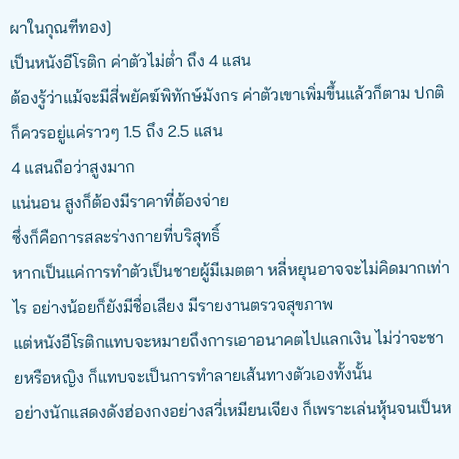ผาในกุณฑีทอง]
เป็นหนังอีโรติก ค่าตัวไม่ต่ำ ถึง 4 แสน
ต้องรู้ว่าแม้จะมีสี่พยัคฆ์พิทักษ์มังกร ค่าตัวเขาเพิ่มขึ้นแล้วก็ตาม ปกติก็ควรอยู่แค่ราวๆ 1.5 ถึง 2.5 แสน
4 แสนถือว่าสูงมาก
แน่นอน สูงก็ต้องมีราคาที่ต้องจ่าย
ซึ่งก็คือการสละร่างกายที่บริสุทธิ์
หากเป็นแค่การทำตัวเป็นชายผู้มีเมตตา หลี่หยุนอาจจะไม่คิดมากเท่าไร อย่างน้อยก็ยังมีชื่อเสียง มีรายงานตรวจสุขภาพ
แต่หนังอีโรติกแทบจะหมายถึงการเอาอนาคตไปแลกเงิน ไม่ว่าจะชายหรือหญิง ก็แทบจะเป็นการทำลายเส้นทางตัวเองทั้งนั้น
อย่างนักแสดงดังฮ่องกงอย่างสวี่เหมียนเจียง ก็เพราะเล่นหุ้นจนเป็นห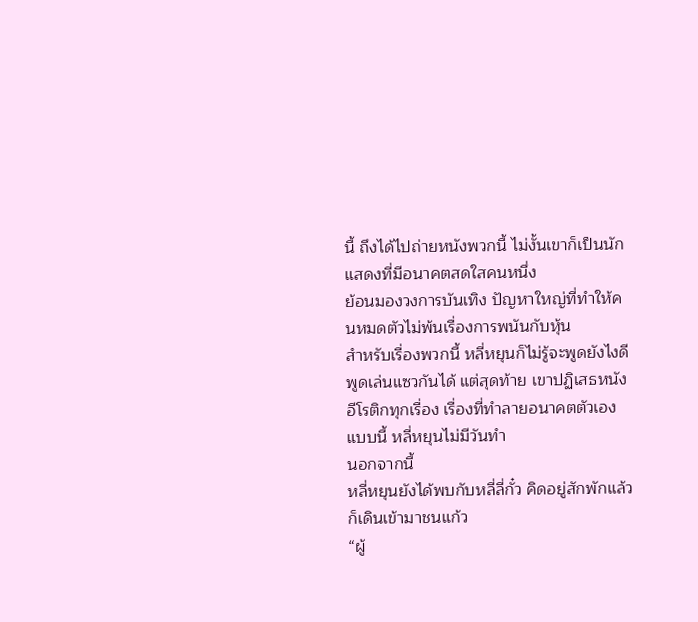นี้ ถึงได้ไปถ่ายหนังพวกนี้ ไม่งั้นเขาก็เป็นนักแสดงที่มีอนาคตสดใสคนหนึ่ง
ย้อนมองวงการบันเทิง ปัญหาใหญ่ที่ทำให้คนหมดตัวไม่พ้นเรื่องการพนันกับหุ้น
สำหรับเรื่องพวกนี้ หลี่หยุนก็ไม่รู้จะพูดยังไงดี
พูดเล่นแซวกันได้ แต่สุดท้าย เขาปฏิเสธหนังอีโรติกทุกเรื่อง เรื่องที่ทำลายอนาคตตัวเองแบบนี้ หลี่หยุนไม่มีวันทำ
นอกจากนี้
หลี่หยุนยังได้พบกับหลี่ลี่กั๋ว คิดอยู่สักพักแล้วก็เดินเข้ามาชนแก้ว
“ผู้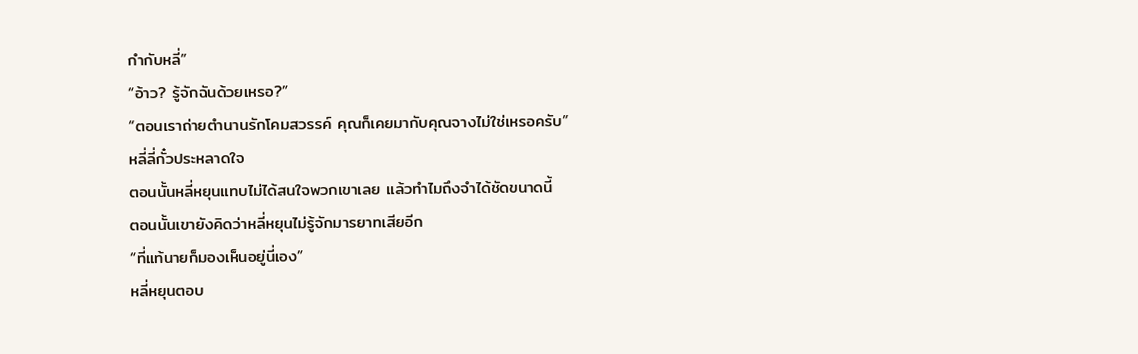กำกับหลี่”
“อ้าว? รู้จักฉันด้วยเหรอ?”
“ตอนเราถ่ายตำนานรักโคมสวรรค์ คุณก็เคยมากับคุณจางไม่ใช่เหรอครับ”
หลี่ลี่กั๋วประหลาดใจ
ตอนนั้นหลี่หยุนแทบไม่ได้สนใจพวกเขาเลย แล้วทำไมถึงจำได้ชัดขนาดนี้
ตอนนั้นเขายังคิดว่าหลี่หยุนไม่รู้จักมารยาทเสียอีก
“ที่แท้นายก็มองเห็นอยู่นี่เอง”
หลี่หยุนตอบ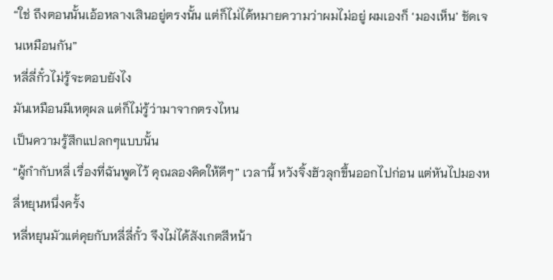“ใช่ ถึงตอนนั้นเอ้อหลางเสินอยู่ตรงนั้น แต่ก็ไม่ได้หมายความว่าผมไม่อยู่ ผมเองก็ ‘มองเห็น’ ชัดเจนเหมือนกัน”
หลี่ลี่กั๋วไม่รู้จะตอบยังไง
มันเหมือนมีเหตุผล แต่ก็ไม่รู้ว่ามาจากตรงไหน
เป็นความรู้สึกแปลกๆแบบนั้น
“ผู้กำกับหลี่ เรื่องที่ฉันพูดไว้ คุณลองคิดให้ดีๆ” เวลานี้ หวังจิ้งฮัวลุกขึ้นออกไปก่อน แต่หันไปมองหลี่หยุนหนึ่งครั้ง
หลี่หยุนมัวแต่คุยกับหลี่ลี่กั๋ว จึงไม่ได้สังเกตสีหน้า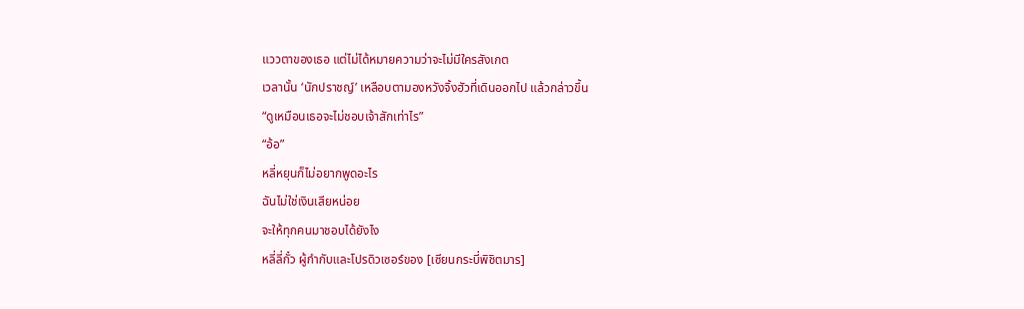แววตาของเธอ แต่ไม่ได้หมายความว่าจะไม่มีใครสังเกต
เวลานั้น ‘นักปราชญ์’ เหลือบตามองหวังจิ้งฮัวที่เดินออกไป แล้วกล่าวขึ้น
“ดูเหมือนเธอจะไม่ชอบเจ้าสักเท่าไร”
“อ้อ”
หลี่หยุนก็ไม่อยากพูดอะไร
ฉันไม่ใช่เงินเสียหน่อย
จะให้ทุกคนมาชอบได้ยังไง
หลี่ลี่กั๋ว ผู้กำกับและโปรดิวเซอร์ของ [เซียนกระบี่พิชิตมาร]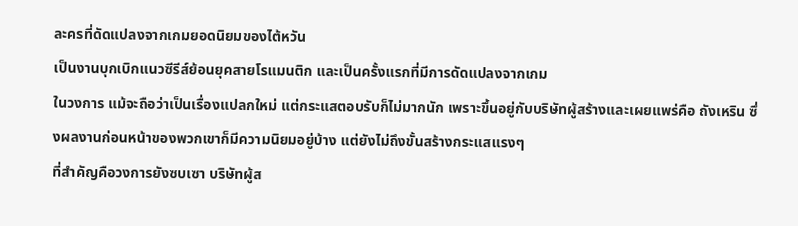ละครที่ดัดแปลงจากเกมยอดนิยมของไต้หวัน
เป็นงานบุกเบิกแนวซีรีส์ย้อนยุคสายโรแมนติก และเป็นครั้งแรกที่มีการดัดแปลงจากเกม
ในวงการ แม้จะถือว่าเป็นเรื่องแปลกใหม่ แต่กระแสตอบรับก็ไม่มากนัก เพราะขึ้นอยู่กับบริษัทผู้สร้างและเผยแพร่คือ ถังเหริน ซึ่งผลงานก่อนหน้าของพวกเขาก็มีความนิยมอยู่บ้าง แต่ยังไม่ถึงขั้นสร้างกระแสแรงๆ
ที่สำคัญคือวงการยังซบเซา บริษัทผู้ส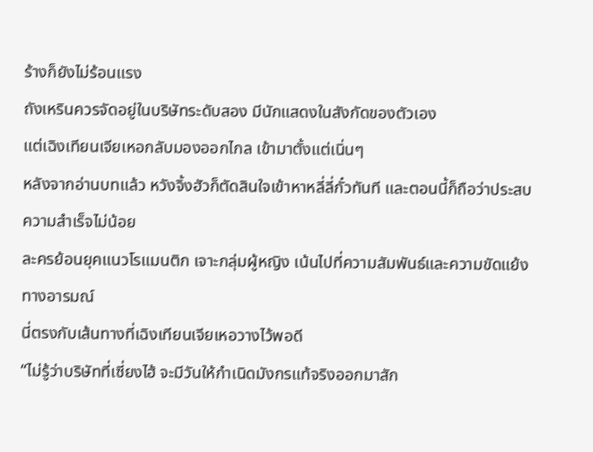ร้างก็ยังไม่ร้อนแรง
ถังเหรินควรจัดอยู่ในบริษัทระดับสอง มีนักแสดงในสังกัดของตัวเอง
แต่เฉิงเทียนเจียเหอกลับมองออกไกล เข้ามาตั้งแต่เนิ่นๆ
หลังจากอ่านบทแล้ว หวังจิ้งฮัวก็ตัดสินใจเข้าหาหลี่ลี่กั๋วทันที และตอนนี้ก็ถือว่าประสบความสำเร็จไม่น้อย
ละครย้อนยุคแนวโรแมนติก เจาะกลุ่มผู้หญิง เน้นไปที่ความสัมพันธ์และความขัดแย้งทางอารมณ์
นี่ตรงกับเส้นทางที่เฉิงเทียนเจียเหอวางไว้พอดี
“ไม่รู้ว่าบริษัทที่เซี่ยงไฮ้ จะมีวันให้กำเนิดมังกรแท้จริงออกมาสัก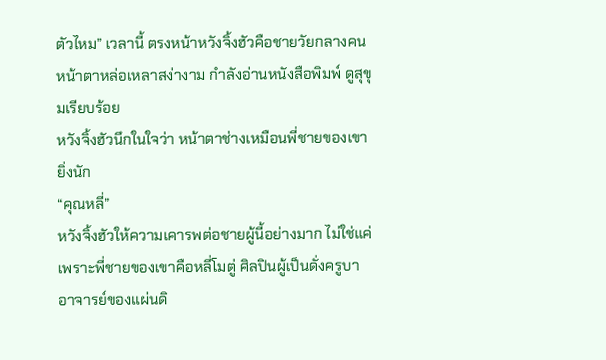ตัวไหม” เวลานี้ ตรงหน้าหวังจิ้งฮัวคือชายวัยกลางคนหน้าตาหล่อเหลาสง่างาม กำลังอ่านหนังสือพิมพ์ ดูสุขุมเรียบร้อย
หวังจิ้งฮัวนึกในใจว่า หน้าตาช่างเหมือนพี่ชายของเขายิ่งนัก
“คุณหลี่”
หวังจิ้งฮัวให้ความเคารพต่อชายผู้นี้อย่างมาก ไม่ใช่แค่เพราะพี่ชายของเขาคือหลี่โมตู่ ศิลปินผู้เป็นดั่งครูบาอาจารย์ของแผ่นดิ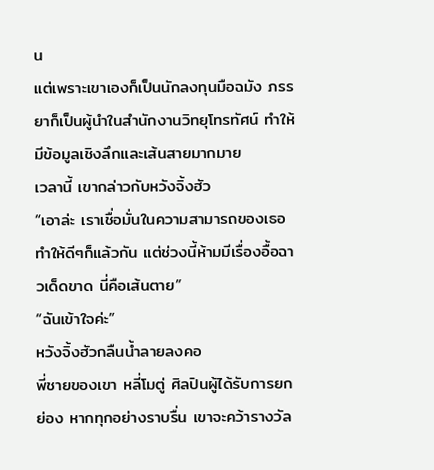น
แต่เพราะเขาเองก็เป็นนักลงทุนมือฉมัง ภรรยาก็เป็นผู้นำในสำนักงานวิทยุโทรทัศน์ ทำให้มีข้อมูลเชิงลึกและเส้นสายมากมาย
เวลานี้ เขากล่าวกับหวังจิ้งฮัว
“เอาล่ะ เราเชื่อมั่นในความสามารถของเธอ ทำให้ดีๆก็แล้วกัน แต่ช่วงนี้ห้ามมีเรื่องอื้อฉาวเด็ดขาด นี่คือเส้นตาย”
“ฉันเข้าใจค่ะ”
หวังจิ้งฮัวกลืนน้ำลายลงคอ
พี่ชายของเขา หลี่โมตู่ ศิลปินผู้ได้รับการยกย่อง หากทุกอย่างราบรื่น เขาจะคว้ารางวัล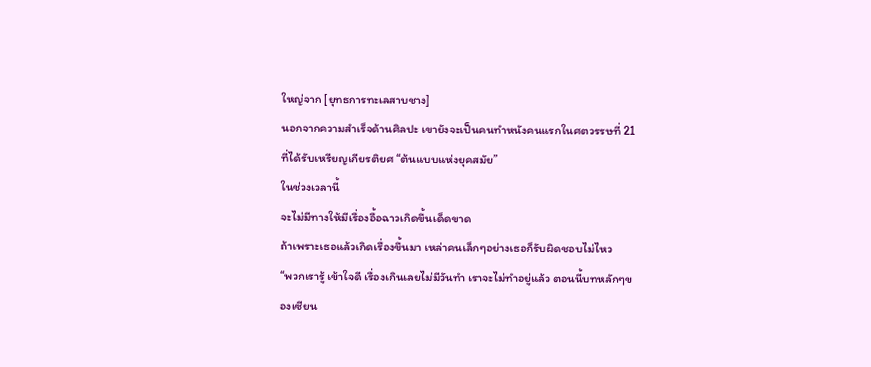ใหญ่จาก [ยุทธการทะเลสาบชาง]
นอกจากความสำเร็จด้านศิลปะ เขายังจะเป็นคนทำหนังคนแรกในศตวรรษที่ 21 ที่ได้รับเหรียญเกียรติยศ “ต้นแบบแห่งยุคสมัย”
ในช่วงเวลานี้
จะไม่มีทางให้มีเรื่องอื้อฉาวเกิดขึ้นเด็ดขาด
ถ้าเพราะเธอแล้วเกิดเรื่องขึ้นมา เหล่าคนเล็กๆอย่างเธอก็รับผิดชอบไม่ไหว
“พวกเรารู้ เข้าใจดี เรื่องเกินเลยไม่มีวันทำ เราจะไม่ทำอยู่แล้ว ตอนนี้บทหลักๆของเซียน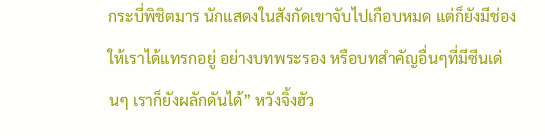กระบี่พิชิตมาร นักแสดงในสังกัดเขาจับไปเกือบหมด แต่ก็ยังมีช่องให้เราได้แทรกอยู่ อย่างบทพระรอง หรือบทสำคัญอื่นๆที่มีซีนเด่นๆ เราก็ยังผลักดันได้” หวังจิ้งฮัว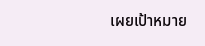เผยเป้าหมาย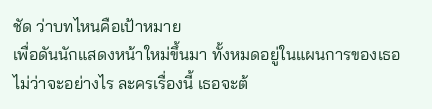ชัด ว่าบทไหนคือเป้าหมาย
เพื่อดันนักแสดงหน้าใหม่ขึ้นมา ทั้งหมดอยู่ในแผนการของเธอ
ไม่ว่าจะอย่างไร ละครเรื่องนี้ เธอจะต้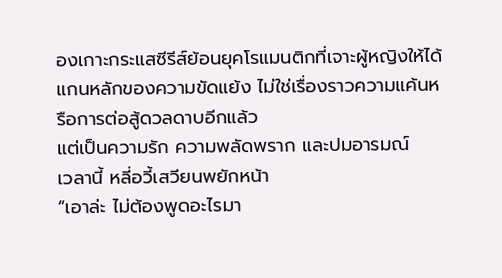องเกาะกระแสซีรีส์ย้อนยุคโรแมนติกที่เจาะผู้หญิงให้ได้
แกนหลักของความขัดแย้ง ไม่ใช่เรื่องราวความแค้นหรือการต่อสู้ดวลดาบอีกแล้ว
แต่เป็นความรัก ความพลัดพราก และปมอารมณ์
เวลานี้ หลี่อวี้เสวียนพยักหน้า
“เอาล่ะ ไม่ต้องพูดอะไรมา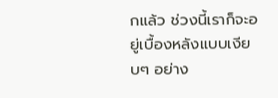กแล้ว ช่วงนี้เราก็จะอยู่เบื้องหลังแบบเงียบๆ อย่าง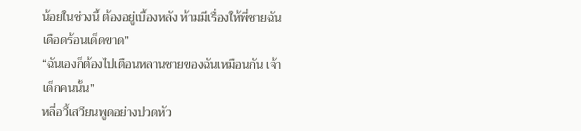น้อยในช่วงนี้ ต้องอยู่เบื้องหลัง ห้ามมีเรื่องให้พี่ชายฉันเดือดร้อนเด็ดขาด”
“ฉันเองก็ต้องไปเตือนหลานชายของฉันเหมือนกัน เจ้าเด็กคนนั้น”
หลี่อวี้เสวียนพูดอย่างปวดหัว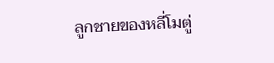ลูกชายของหลี่โมตู่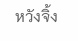หวังจิ้ง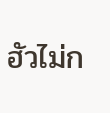ฮัวไม่ก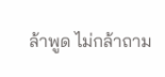ล้าพูด ไม่กล้าถาม